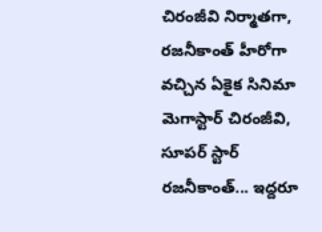చిరంజీవి నిర్మాతగా, రజనీకాంత్ హీరోగా వచ్చిన ఏకైక సినిమా
మెగాస్టార్ చిరంజీవి, సూపర్ స్టార్ రజనీకాంత్... ఇద్దరూ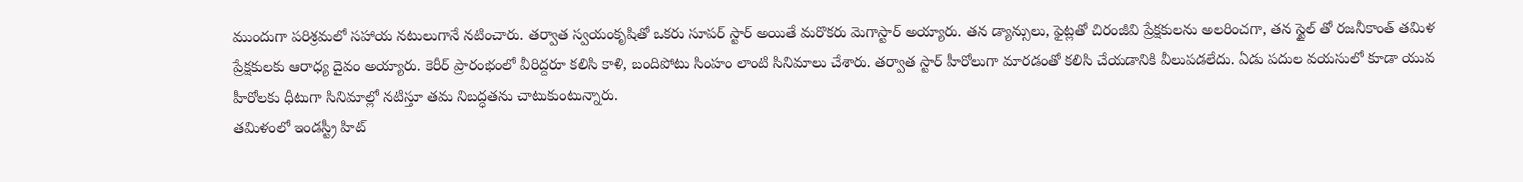ముందుగా పరిశ్రమలో సహాయ నటులుగానే నటించారు. తర్వాత స్వయంకృషితో ఒకరు సూపర్ స్టార్ అయితే మరొకరు మెగాస్టార్ అయ్యారు. తన డ్యాన్సులు, ఫైట్లతో చిరంజీవి ప్రేక్షకులను అలరించగా, తన స్టైల్ తో రజనీకాంత్ తమిళ ప్రేక్షకులకు ఆరాధ్య దైవం అయ్యారు. కెరీర్ ప్రారంభంలో వీరిద్దరూ కలిసి కాళి, బందిపోటు సింహం లాంటి సినిమాలు చేశారు. తర్వాత స్టార్ హీరోలుగా మారడంతో కలిసి చేయడానికి వీలుపడలేదు. ఏడు పదుల వయసులో కూడా యువ హీరోలకు ధీటుగా సినిమాల్లో నటిస్తూ తమ నిబద్ధతను చాటుకుంటున్నారు.
తమిళంలో ఇండస్ట్రీ హిట్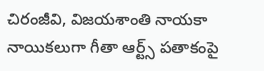చిరంజీవి, విజయశాంతి నాయకా నాయికలుగా గీతా ఆర్ట్స్ పతాకంపై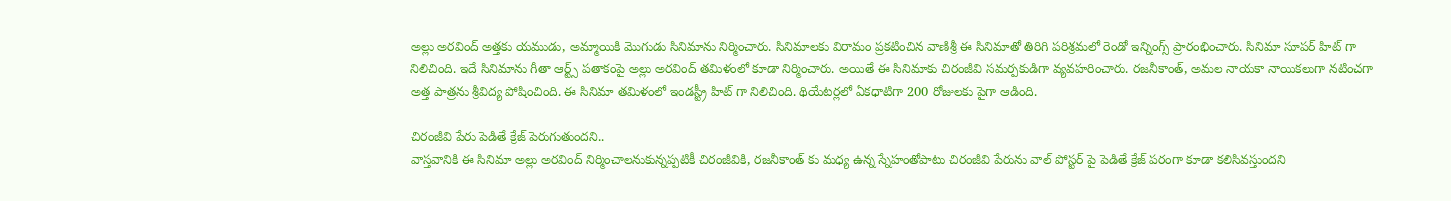అల్లు అరవింద్ అత్తకు యముడు, అమ్మాయికి మొగుడు సినిమాను నిర్మించారు. సినిమాలకు విరామం ప్రకటించిన వాణిశ్రీ ఈ సినిమాతో తిరిగి పరిశ్రమలో రెండో ఇన్నింగ్స్ ప్రారంభించారు. సినిమా సూపర్ హిట్ గా నిలిచింది. ఇదే సినిమాను గీతా ఆర్ట్స్ పతాకంపై అల్లు అరవింద్ తమిళంలో కూడా నిర్మించారు. అయితే ఈ సినిమాకు చిరంజీవి సమర్పకుడిగా వ్యవహరించారు. రజనీకాంత్, అమల నాయకా నాయికలుగా నటించగా అత్త పాత్రను శ్రీవిద్య పోషించింది. ఈ సినిమా తమిళంలో ఇండస్ట్రీ హిట్ గా నిలిచింది. థియేటర్లలో ఏకధాటిగా 200 రోజులకు పైగా ఆడింది.

చిరంజీవి పేరు పెడితే క్రేజ్ పెరుగుతుందని..
వాస్తవానికి ఈ సినిమా అల్లు అరవింద్ నిర్మించాలనుకున్నప్పటికీ చిరంజీవికి, రజనీకాంత్ కు మధ్య ఉన్న స్నేహంతోపాటు చిరంజీవి పేరును వాల్ పోస్టర్ పై పెడితే క్రేజ్ పరంగా కూడా కలిసివస్తుందని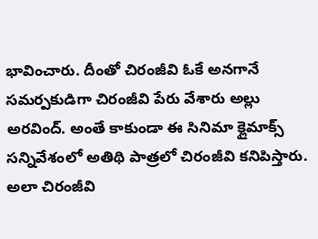భావించారు. దీంతో చిరంజీవి ఓకే అనగానే సమర్పకుడిగా చిరంజీవి పేరు వేశారు అల్లు అరవింద్. అంతే కాకుండా ఈ సినిమా క్లైమాక్స్ సన్నివేశంలో అతిథి పాత్రలో చిరంజీవి కనిపిస్తారు. అలా చిరంజీవి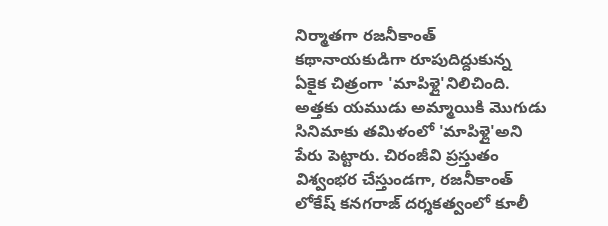నిర్మాతగా రజనీకాంత్ కథానాయకుడిగా రూపుదిద్దుకున్న ఏకైక చిత్రంగా 'మాపిళ్లై'నిలిచింది. అత్తకు యముడు అమ్మాయికి మొగుడు సినిమాకు తమిళంలో 'మాపిళ్లై'అని పేరు పెట్టారు. చిరంజీవి ప్రస్తుతం విశ్వంభర చేస్తుండగా, రజనీకాంత్ లోకేష్ కనగరాజ్ దర్శకత్వంలో కూలీ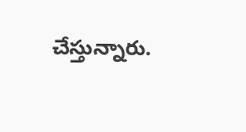చేస్తున్నారు.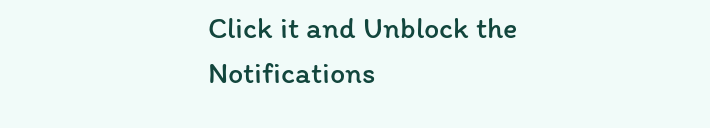Click it and Unblock the Notifications